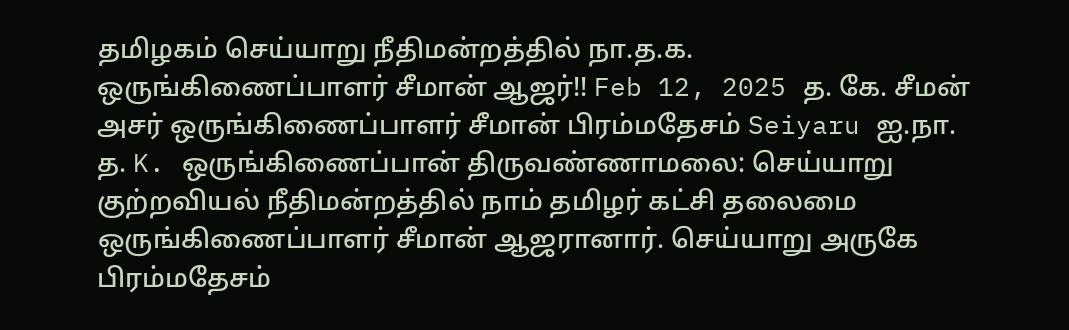தமிழகம் செய்யாறு நீதிமன்றத்தில் நா.த.க. ஒருங்கிணைப்பாளர் சீமான் ஆஜர்!! Feb 12, 2025 த. கே. சீமன் அசர் ஒருங்கிணைப்பாளர் சீமான் பிரம்மதேசம் Seiyaru ஐ.நா. த. K. ஒருங்கிணைப்பான் திருவண்ணாமலை: செய்யாறு குற்றவியல் நீதிமன்றத்தில் நாம் தமிழர் கட்சி தலைமை ஒருங்கிணைப்பாளர் சீமான் ஆஜரானார். செய்யாறு அருகே பிரம்மதேசம்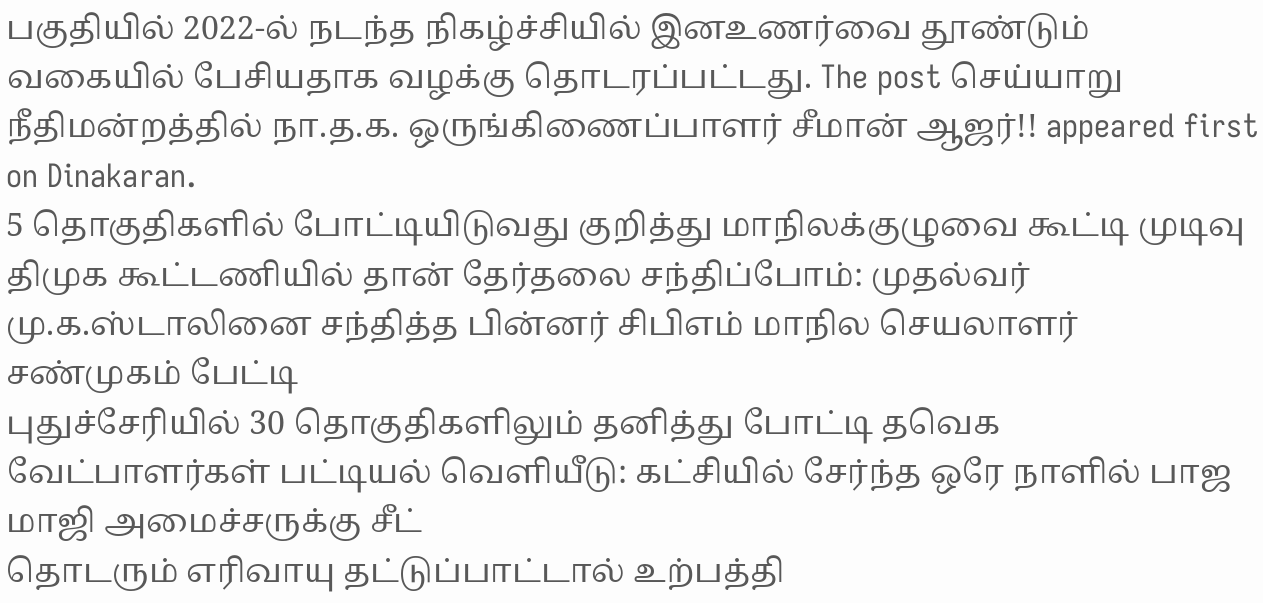பகுதியில் 2022-ல் நடந்த நிகழ்ச்சியில் இனஉணர்வை தூண்டும் வகையில் பேசியதாக வழக்கு தொடரப்பட்டது. The post செய்யாறு நீதிமன்றத்தில் நா.த.க. ஒருங்கிணைப்பாளர் சீமான் ஆஜர்!! appeared first on Dinakaran.
5 தொகுதிகளில் போட்டியிடுவது குறித்து மாநிலக்குழுவை கூட்டி முடிவு திமுக கூட்டணியில் தான் தேர்தலை சந்திப்போம்: முதல்வர் மு.க.ஸ்டாலினை சந்தித்த பின்னர் சிபிஎம் மாநில செயலாளர் சண்முகம் பேட்டி
புதுச்சேரியில் 30 தொகுதிகளிலும் தனித்து போட்டி தவெக வேட்பாளர்கள் பட்டியல் வெளியீடு: கட்சியில் சேர்ந்த ஒரே நாளில் பாஜ மாஜி அமைச்சருக்கு சீட்
தொடரும் எரிவாயு தட்டுப்பாட்டால் உற்பத்தி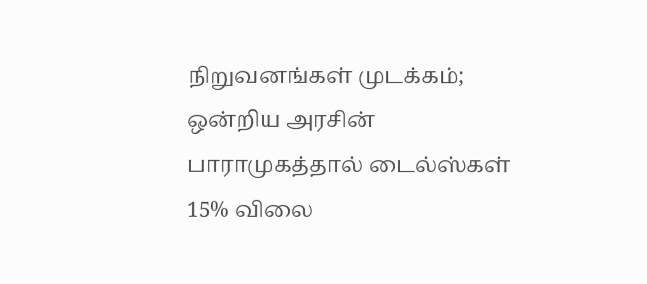நிறுவனங்கள் முடக்கம்; ஒன்றிய அரசின் பாராமுகத்தால் டைல்ஸ்கள் 15% விலை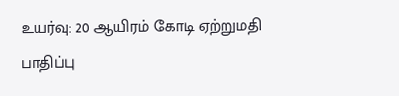உயர்வு: 20 ஆயிரம் கோடி ஏற்றுமதி பாதிப்பு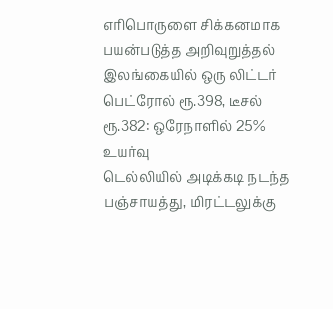எரிபொருளை சிக்கனமாக பயன்படுத்த அறிவுறுத்தல் இலங்கையில் ஒரு லிட்டர் பெட்ரோல் ரூ.398, டீசல் ரூ.382: ஒரேநாளில் 25% உயர்வு
டெல்லியில் அடிக்கடி நடந்த பஞ்சாயத்து, மிரட்டலுக்கு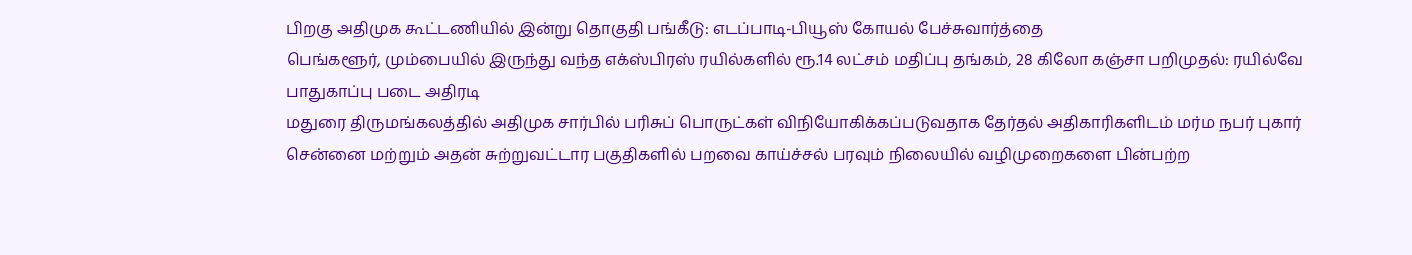பிறகு அதிமுக கூட்டணியில் இன்று தொகுதி பங்கீடு: எடப்பாடி-பியூஸ் கோயல் பேச்சுவார்த்தை
பெங்களூர், மும்பையில் இருந்து வந்த எக்ஸ்பிரஸ் ரயில்களில் ரூ.14 லட்சம் மதிப்பு தங்கம், 28 கிலோ கஞ்சா பறிமுதல்: ரயில்வே பாதுகாப்பு படை அதிரடி
மதுரை திருமங்கலத்தில் அதிமுக சார்பில் பரிசுப் பொருட்கள் விநியோகிக்கப்படுவதாக தேர்தல் அதிகாரிகளிடம் மர்ம நபர் புகார்
சென்னை மற்றும் அதன் சுற்றுவட்டார பகுதிகளில் பறவை காய்ச்சல் பரவும் நிலையில் வழிமுறைகளை பின்பற்ற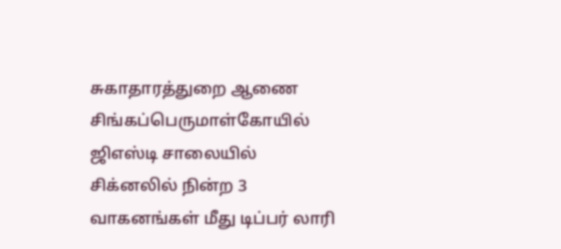சுகாதாரத்துறை ஆணை
சிங்கப்பெருமாள்கோயில் ஜிஎஸ்டி சாலையில் சிக்னலில் நின்ற 3 வாகனங்கள் மீது டிப்பர் லாரி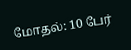மோதல்: 10 பேர்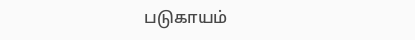படுகாயம்